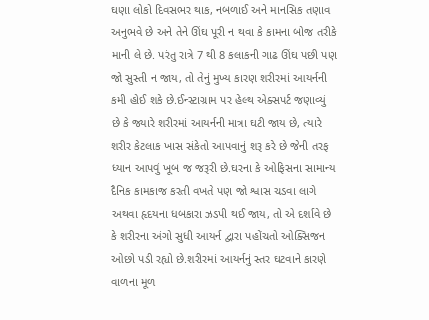ઘણા લોકો દિવસભર થાક, નબળાઈ અને માનસિક તણાવ અનુભવે છે અને તેને ઊંઘ પૂરી ન થવા કે કામના બોજ તરીકે માની લે છે. પરંતુ રાત્રે 7 થી 8 કલાકની ગાઢ ઊંઘ પછી પણ જો સુસ્તી ન જાય, તો તેનું મુખ્ય કારણ શરીરમાં આયર્નની કમી હોઈ શકે છે.ઈન્સ્ટાગ્રામ પર હેલ્થ એક્સપર્ટ જણાવ્યું છે કે જ્યારે શરીરમાં આયર્નની માત્રા ઘટી જાય છે, ત્યારે શરીર કેટલાક ખાસ સંકેતો આપવાનું શરૂ કરે છે જેની તરફ ધ્યાન આપવું ખૂબ જ જરૂરી છે.ઘરના કે ઓફિસના સામાન્ય દૈનિક કામકાજ કરતી વખતે પણ જો શ્વાસ ચડવા લાગે અથવા હૃદયના ધબકારા ઝડપી થઈ જાય, તો એ દર્શાવે છે કે શરીરના અંગો સુધી આયર્ન દ્વારા પહોંચતો ઓક્સિજન ઓછો પડી રહ્યો છે.શરીરમાં આયર્નનું સ્તર ઘટવાને કારણે વાળના મૂળ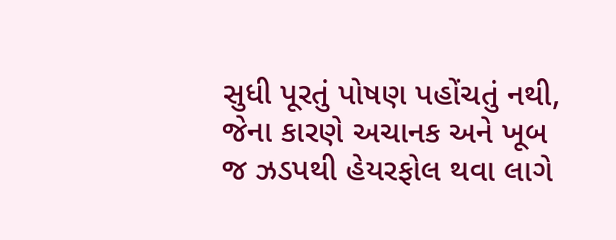સુધી પૂરતું પોષણ પહોંચતું નથી, જેના કારણે અચાનક અને ખૂબ જ ઝડપથી હેયરફોલ થવા લાગે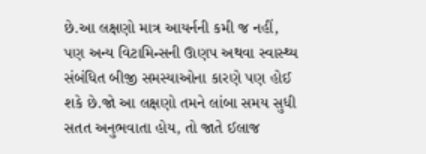છે.આ લક્ષણો માત્ર આયર્નની કમી જ નહીં, પણ અન્ય વિટામિન્સની ઊણપ અથવા સ્વાસ્થ્ય સંબંધિત બીજી સમસ્યાઓના કારણે પણ હોઈ શકે છે.જો આ લક્ષણો તમને લાંબા સમય સુધી સતત અનુભવાતા હોય, તો જાતે ઈલાજ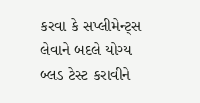કરવા કે સપ્લીમેન્ટ્સ લેવાને બદલે યોગ્ય બ્લડ ટેસ્ટ કરાવીને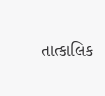તાત્કાલિક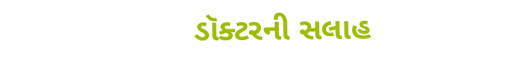ડૉક્ટરની સલાહ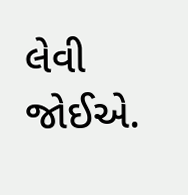લેવી જોઈએ.